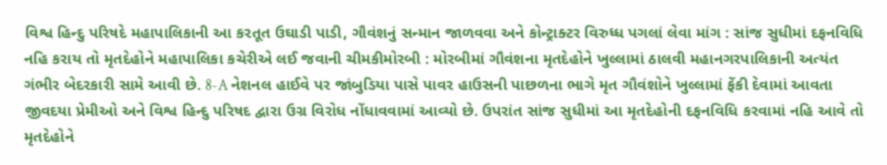વિશ્વ હિન્દુ પરિષદે મહાપાલિકાની આ કરતૂત ઉઘાડી પાડી, ગૌવંશનું સન્માન જાળવવા અને કોન્ટ્રાક્ટર વિરુધ્ધ પગલાં લેવા માંગ : સાંજ સુધીમાં દફનવિધિ નહિ કરાય તો મૃતદેહોને મહાપાલિકા કચેરીએ લઈ જવાની ચીમકીમોરબી : મોરબીમાં ગૌવંશના મૃતદેહોને ખુલ્લામાં ઠાલવી મહાનગરપાલિકાની અત્યંત ગંભીર બેદરકારી સામે આવી છે. 8-A નેશનલ હાઈવે પર જાંબુડિયા પાસે પાવર હાઉસની પાછળના ભાગે મૃત ગૌવંશોને ખુલ્લામાં ફેંકી દેવામાં આવતા જીવદયા પ્રેમીઓ અને વિશ્વ હિન્દુ પરિષદ દ્વારા ઉગ્ર વિરોધ નોંધાવવામાં આવ્યો છે. ઉપરાંત સાંજ સુધીમાં આ મૃતદેહોની દફનવિધિ કરવામાં નહિ આવે તો મૃતદેહોને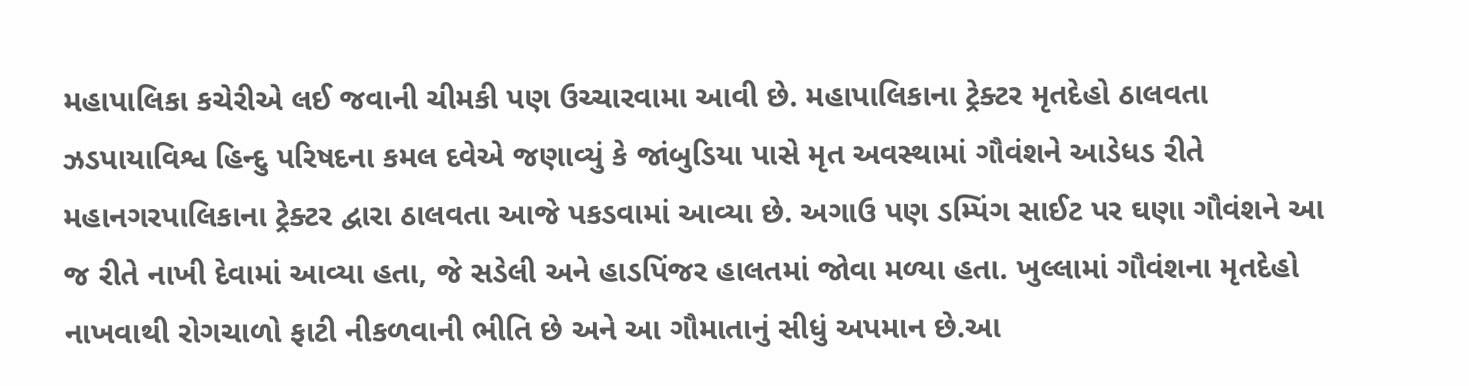મહાપાલિકા કચેરીએ લઈ જવાની ચીમકી પણ ઉચ્ચારવામા આવી છે. મહાપાલિકાના ટ્રેક્ટર મૃતદેહો ઠાલવતા ઝડપાયાવિશ્વ હિન્દુ પરિષદના કમલ દવેએ જણાવ્યું કે જાંબુડિયા પાસે મૃત અવસ્થામાં ગૌવંશને આડેધડ રીતે મહાનગરપાલિકાના ટ્રેક્ટર દ્વારા ઠાલવતા આજે પકડવામાં આવ્યા છે. અગાઉ પણ ડમ્પિંગ સાઈટ પર ઘણા ગૌવંશને આ જ રીતે નાખી દેવામાં આવ્યા હતા, જે સડેલી અને હાડપિંજર હાલતમાં જોવા મળ્યા હતા. ખુલ્લામાં ગૌવંશના મૃતદેહો નાખવાથી રોગચાળો ફાટી નીકળવાની ભીતિ છે અને આ ગૌમાતાનું સીધું અપમાન છે.આ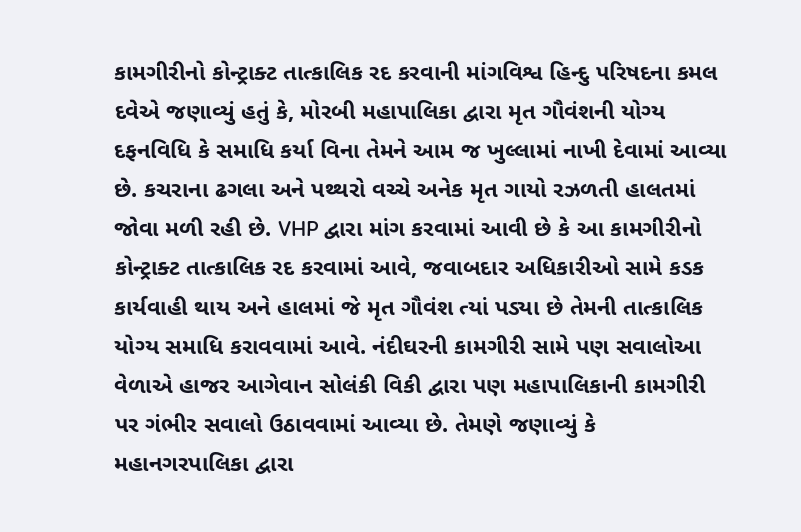કામગીરીનો કોન્ટ્રાક્ટ તાત્કાલિક રદ કરવાની માંગવિશ્વ હિન્દુ પરિષદના કમલ દવેએ જણાવ્યું હતું કે, મોરબી મહાપાલિકા દ્વારા મૃત ગૌવંશની યોગ્ય દફનવિધિ કે સમાધિ કર્યા વિના તેમને આમ જ ખુલ્લામાં નાખી દેવામાં આવ્યા છે. કચરાના ઢગલા અને પથ્થરો વચ્ચે અનેક મૃત ગાયો રઝળતી હાલતમાં જોવા મળી રહી છે. VHP દ્વારા માંગ કરવામાં આવી છે કે આ કામગીરીનો કોન્ટ્રાક્ટ તાત્કાલિક રદ કરવામાં આવે, જવાબદાર અધિકારીઓ સામે કડક કાર્યવાહી થાય અને હાલમાં જે મૃત ગૌવંશ ત્યાં પડ્યા છે તેમની તાત્કાલિક યોગ્ય સમાધિ કરાવવામાં આવે. નંદીઘરની કામગીરી સામે પણ સવાલોઆ વેળાએ હાજર આગેવાન સોલંકી વિકી દ્વારા પણ મહાપાલિકાની કામગીરી પર ગંભીર સવાલો ઉઠાવવામાં આવ્યા છે. તેમણે જણાવ્યું કે મહાનગરપાલિકા દ્વારા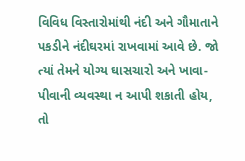વિવિધ વિસ્તારોમાંથી નંદી અને ગૌમાતાને પકડીને નંદીઘરમાં રાખવામાં આવે છે. જો ત્યાં તેમને યોગ્ય ઘાસચારો અને ખાવા-પીવાની વ્યવસ્થા ન આપી શકાતી હોય, તો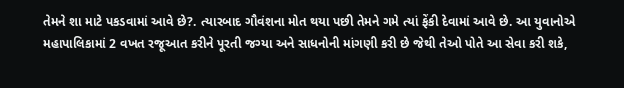તેમને શા માટે પકડવામાં આવે છે?. ત્યારબાદ ગૌવંશના મોત થયા પછી તેમને ગમે ત્યાં ફેંકી દેવામાં આવે છે. આ યુવાનોએ મહાપાલિકામાં 2 વખત રજૂઆત કરીને પૂરતી જગ્યા અને સાધનોની માંગણી કરી છે જેથી તેઓ પોતે આ સેવા કરી શકે,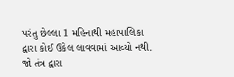પરંતુ છેલ્લા 1 મહિનાથી મહાપાલિકા દ્વારા કોઈ ઉકેલ લાવવામાં આવ્યો નથી. જો તંત્ર દ્વારા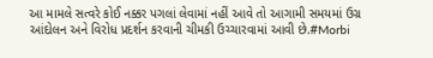આ મામલે સત્વરે કોઈ નક્કર પગલાં લેવામાં નહીં આવે તો આગામી સમયમાં ઉગ્ર આંદોલન અને વિરોધ પ્રદર્શન કરવાની ચીમકી ઉચ્ચારવામાં આવી છે.#Morbi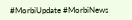#MorbiUpdate #MorbiNews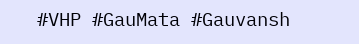#VHP #GauMata #Gauvansh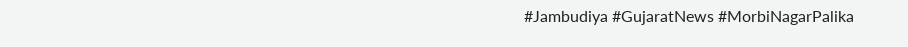#Jambudiya #GujaratNews #MorbiNagarPalika